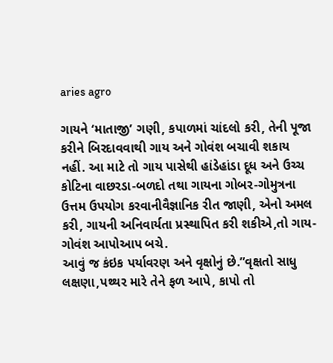aries agro

ગાયને ‘માતાજી’ ગણી, કપાળમાં ચાંદલો કરી, તેની પૂજા કરીને બિરદાવવાથી ગાય અને ગોવંશ બચાવી શકાય નહીં. આ માટે તો ગાય પાસેથી હાંડેહાંડા દૂધ અને ઉચ્ચ કોટિના વાછરડા-બળદો તથા ગાયના ગોબર-ગોમુત્રના ઉત્તમ ઉપયોગ કરવાનીવૈજ્ઞાનિક રીત જાણી, એનો અમલ કરી, ગાયની અનિવાર્યતા પ્રસ્થાપિત કરી શકીએ,તો ગાય-ગોવંશ આપોઆપ બચે.
આવું જ કંઇક પર્યાવરણ અને વૃક્ષોનું છે.”વૃક્ષતો સાધુ લક્ષણા,પથ્થર મારે તેને ફળ આપે, કાપો તો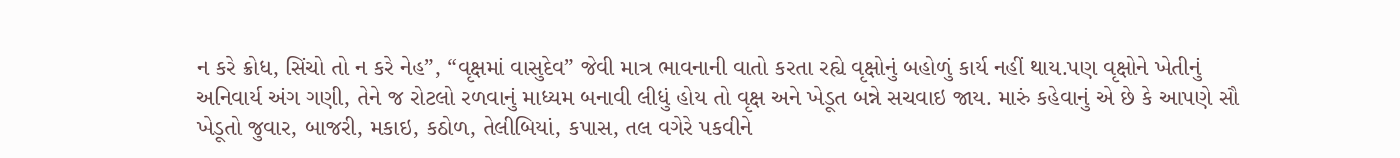ન કરે ક્રોધ, સિંચો તો ન કરે નેહ”, “વૃક્ષમાં વાસુદેવ” જેવી માત્ર ભાવનાની વાતો કરતા રહ્યે વૃક્ષોનું બહોળું કાર્ય નહીં થાય.પણ વૃક્ષોને ખેતીનું અનિવાર્ય અંગ ગણી, તેને જ રોટલો રળવાનું માધ્યમ બનાવી લીધું હોય તો વૃક્ષ અને ખેડૂત બન્ને સચવાઇ જાય. મારું કહેવાનું એ છે કે આપણે સૌ ખેડૂતો જુવાર, બાજરી, મકાઇ, કઠોળ, તેલીબિયાં, કપાસ, તલ વગેરે પકવીને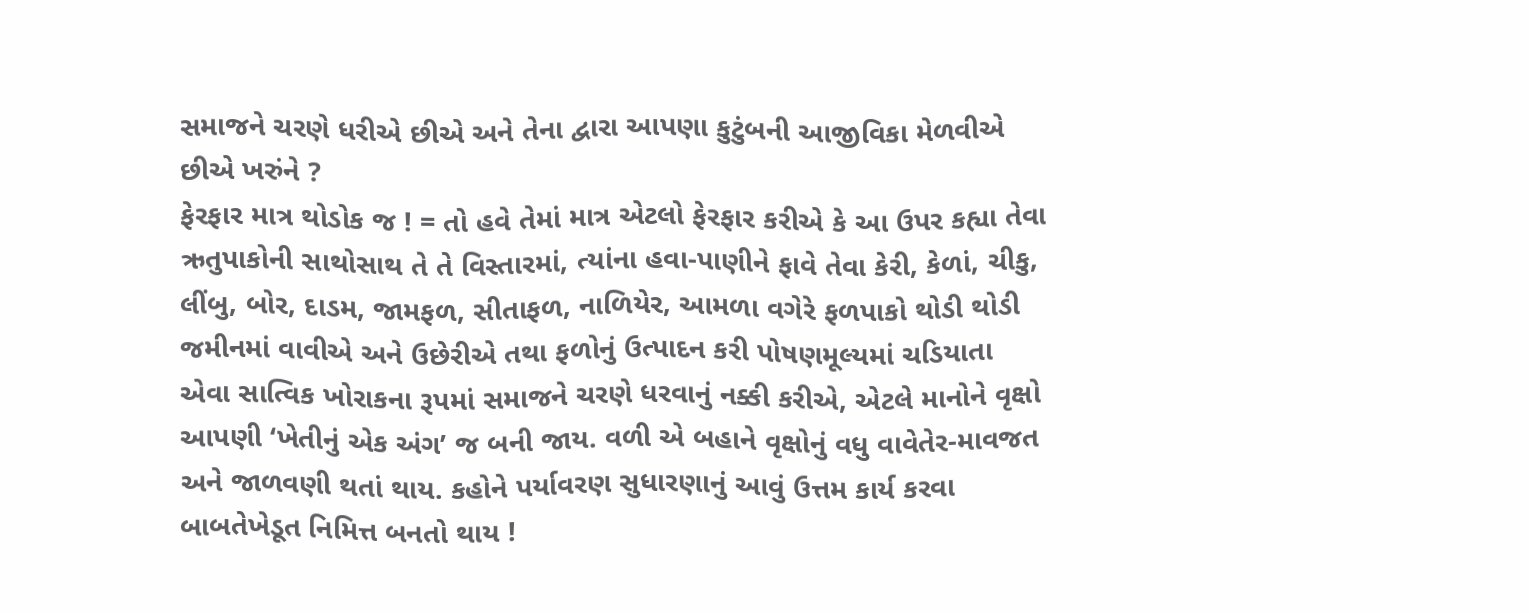સમાજને ચરણે ધરીએ છીએ અને તેના દ્વારા આપણા કુટુંબની આજીવિકા મેળવીએ છીએ ખરુંને ?
ફેરફાર માત્ર થોડોક જ ! = તો હવે તેમાં માત્ર એટલો ફેરફાર કરીએ કે આ ઉપર કહ્યા તેવા ઋતુપાકોની સાથોસાથ તે તે વિસ્તારમાં, ત્યાંના હવા-પાણીને ફાવે તેવા કેરી, કેળાં, ચીકુ, લીંબુ, બોર, દાડમ, જામફળ, સીતાફળ, નાળિયેર, આમળા વગેરે ફળપાકો થોડી થોડી જમીનમાં વાવીએ અને ઉછેરીએ તથા ફળોનું ઉત્પાદન કરી પોષણમૂલ્યમાં ચડિયાતા એવા સાત્વિક ખોરાકના રૂપમાં સમાજને ચરણે ધરવાનું નક્કી કરીએ, એટલે માનોને વૃક્ષો આપણી ‘ખેતીનું એક અંગ’ જ બની જાય. વળી એ બહાને વૃક્ષોનું વધુ વાવેતેર-માવજત અને જાળવણી થતાં થાય. કહોને પર્યાવરણ સુધારણાનું આવું ઉત્તમ કાર્ય કરવા બાબતેખેડૂત નિમિત્ત બનતો થાય !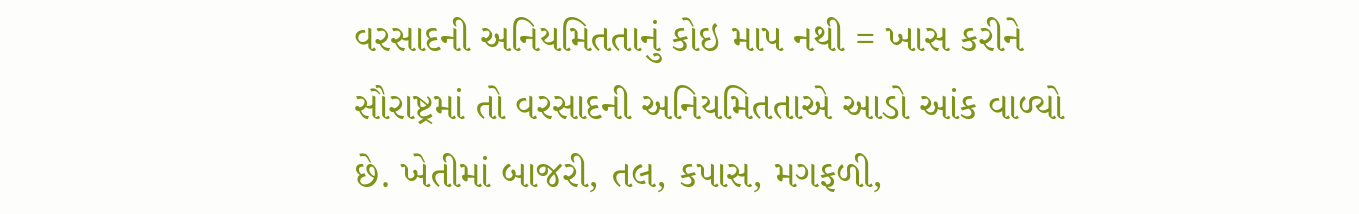વરસાદની અનિયમિતતાનું કોઇ માપ નથી = ખાસ કરીને સૌરાષ્ટ્રમાં તો વરસાદની અનિયમિતતાએ આડો આંક વાળ્યો છે. ખેતીમાં બાજરી, તલ, કપાસ, મગફળી,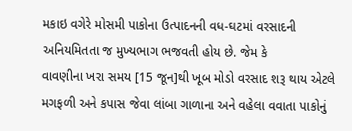મકાઇ વગેરે મોસમી પાકોના ઉત્પાદનની વધ-ઘટમાં વરસાદની અનિયમિતતા જ મુખ્યભાગ ભજવતી હોય છે. જેમ કે
વાવણીના ખરા સમય [15 જૂન]થી ખૂબ મોડો વરસાદ શરૂ થાય એટલે મગફળી અને કપાસ જેવા લાંબા ગાળાના અને વહેલા વવાતા પાકોનું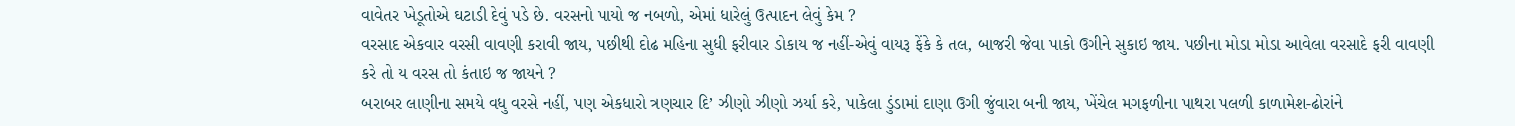વાવેતર ખેડૂતોએ ઘટાડી દેવું પડે છે. વરસનો પાયો જ નબળો, એમાં ધારેલું ઉત્પાદન લેવું કેમ ?
વરસાદ એકવાર વરસી વાવણી કરાવી જાય, પછીથી દોઢ મહિના સુધી ફરીવાર ડોકાય જ નહીં-એવું વાયરૂ ફેંકે કે તલ, બાજરી જેવા પાકો ઉગીને સુકાઇ જાય. પછીના મોડા મોડા આવેલા વરસાદે ફરી વાવણી કરે તો ય વરસ તો કંતાઇ જ જાયને ?
બરાબર લાણીના સમયે વધુ વરસે નહીં, પણ એકધારો ત્રણચાર દિ’ ઝીણો ઝીણો ઝર્યા કરે, પાકેલા ડુંડામાં દાણા ઉગી જુંવારા બની જાય, ખેંચેલ મગફળીના પાથરા પલળી કાળામેશ-ઢોરાંને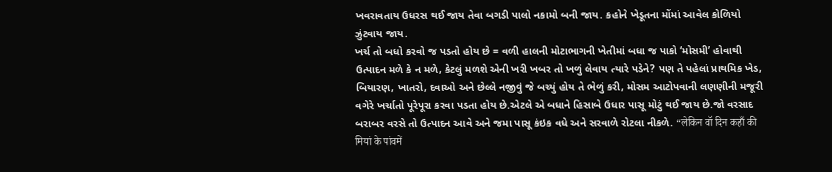ખવરાવતાય ઉધરસ થઈ જાય તેવા બગડી પાલો નકામો બની જાય. કહોને ખેડૂતના મોંમાં આવેલ કોળિયો ઝુંટવાય જાય.
ખર્ચ તો બધો કરવો જ પડતો હોય છે = વળી હાલની મોટાભાગની ખેતીમાં બધા જ પાકો ‘મોસમી’ હોવાથી ઉત્પાદન મળે કે ન મળે, કેટલું મળશે એની ખરી ખબર તો ખળું લેવાય ત્યારે પડેને? પણ તે પહેલાં પ્રાથમિક ખેડ, બિયારણ, ખાતરો, દવાઓ અને છેલ્લે નજીવું જે બચ્યું હોય તે ભેળું કરી, મોસમ આટોપવાની લણણીની મજૂરી વગેરે ખર્ચાતો પૂરેપૂરા કરવા પડતા હોય છે.એટલે એ બધાને હિસાબે ઉધાર પાસૂ મોટું થઈ જાય છે.જો વરસાદ બરાબર વરસે તો ઉત્પાદન આવે અને જમા પાસૂ કંઇક વધે અને સરવાળે રોટલા નીકળે. “लेकिन वॉ दिन कहाँ की मियां के पांवमें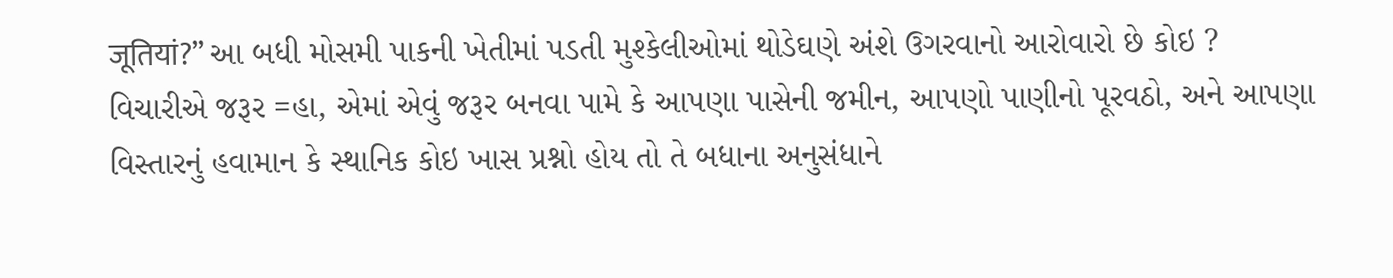जूतियां?” આ બધી મોસમી પાકની ખેતીમાં પડતી મુશ્કેલીઓમાં થોડેઘણે અંશે ઉગરવાનો આરોવારો છે કોઇ ?
વિચારીએ જરૂર =હા, એમાં એવું જરૂર બનવા પામે કે આપણા પાસેની જમીન, આપણો પાણીનો પૂરવઠો, અને આપણા વિસ્તારનું હવામાન કે સ્થાનિક કોઇ ખાસ પ્રશ્નો હોય તો તે બધાના અનુસંધાને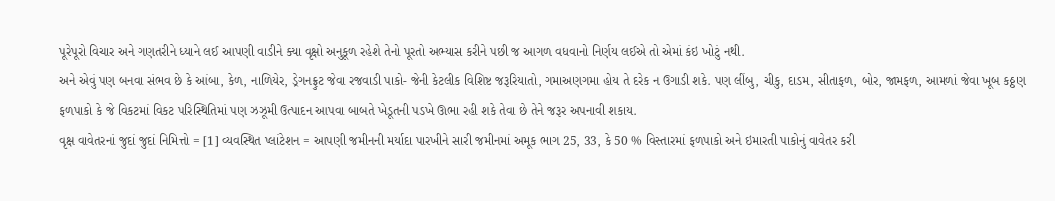પૂરેપૂરો વિચાર અને ગણતરીને ધ્યાને લઈ આપણી વાડીને ક્યા વૃક્ષો અનુકૂળ રહેશે તેનો પૂરતો અભ્યાસ કરીને પછી જ આગળ વધવાનો નિર્ણય લઈએ તો એમાં કંઇ ખોટું નથી.
અને એવું પણ બનવા સંભવ છે કે આંબા, કેળ, નાળિયેર, ડ્રેગનફ્રુટ જેવા રજવાડી પાકો- જેની કેટલીક વિશિષ્ટ જરૂરિયાતો, ગમાઅણગમા હોય તે દરેક ન ઉગાડી શકે. પણ લીંબુ, ચીકુ, દાડમ, સીતાફળ, બોર, જામફળ, આમળાં જેવા ખૂબ કઠ્ઠણ ફળપાકો કે જે વિકટમાં વિકટ પરિસ્થિતિમાં પણ ઝઝૂમી ઉત્પાદન આપવા બાબતે ખેડૂતની પડખે ઊભા રહી શકે તેવા છે તેને જરૂર અપનાવી શકાય.
વૃક્ષ વાવેતરનાં જુદાં જુદાં નિમિત્તો = [1] વ્યવસ્થિત પ્લાંટેશન = આપણી જમીનની મર્યાદા પારખીને સારી જમીનમાં અમૂક ભાગ 25, 33, કે 50 % વિસ્તારમાં ફળપાકો અને ઇમારતી પાકોનું વાવેતર કરી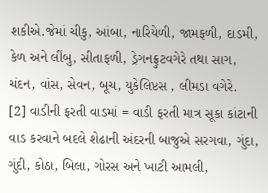શકીએ.જેમાં ચીકુ, આંબા, નારિયેળી, જામફળી, દાડમી, કેળ અને લીંબુ, સીતાફળી, ડ્રેગનફ્રુટવગેરે તથા સાગ, ચંદન, વાંસ, સેવન, બૂચ, યુકેલિપ્ટસ , લીમડા વગેરે.
[2] વાડીની ફરતી વાડમાં = વાડી ફરતી માત્ર સૂકા કાંટાની વાડ કરવાને બદલે શેઢાની અંદરની બાજુએ સરગવા, ગુંદા, ગુંદી, કોઠા, બિલા, ગોરસ અને ખાટી આમલી,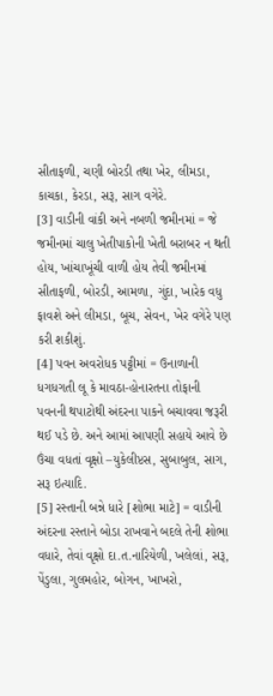સીતાફળી, ચણી બોરડી તથા ખેર, લીમડા, કાચકા, કેરડા, સરૂ, સાગ વગેરે.
[3] વાડીની વાંકી અને નબળી જમીનમાં = જે જમીનમાં ચાલુ ખેતીપાકોની ખેતી બરાબર ન થતી હોય, ખાંચાખૂંચી વાળી હોય તેવી જમીનમાં સીતાફળી, બોરડી, આમળા, ગુંદા, ખારેક વધુ ફાવશે અને લીમડા, બૂચ, સેવન, ખેર વગેરે પણ કરી શકીશું.
[4] પવન અવરોધક પટ્ટીમાં = ઉનાળાની ધગધગતી લૂ કે માવઠા-હોનારતના તોફાની પવનની થપાટોથી અંદરના પાકને બચાવવા જરૂરી થઈ પડે છે. અને આમાં આપણી સહાયે આવે છે ઉંચા વધતાં વૃક્ષો –યુકેલીપ્ટસ, સુબાબુલ, સાગ, સરૂ ઇત્યાદિ.
[5] રસ્તાની બન્ને ધારે [શોભા માટે] = વાડીની અંદરના રસ્તાને બોડા રાખવાને બદલે તેની શોભા વધારે, તેવાં વૃક્ષો દા.ત.નારિયેળી, ખલેલાં, સરૂ, પેંડુલા, ગુલમહોર, બોગન, ખાખરો,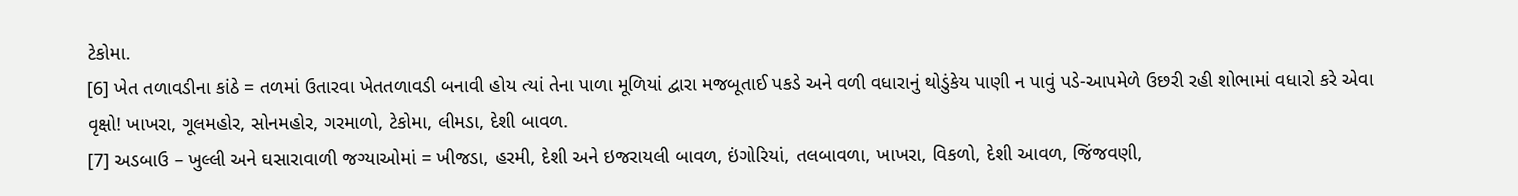ટેકોમા.
[6] ખેત તળાવડીના કાંઠે = તળમાં ઉતારવા ખેતતળાવડી બનાવી હોય ત્યાં તેના પાળા મૂળિયાં દ્વારા મજબૂતાઈ પકડે અને વળી વધારાનું થોડુંકેય પાણી ન પાવું પડે-આપમેળે ઉછરી રહી શોભામાં વધારો કરે એવા વૃક્ષો! ખાખરા, ગૂલમહોર, સોનમહોર, ગરમાળો, ટેકોમા, લીમડા, દેશી બાવળ.
[7] અડબાઉ – ખુલ્લી અને ઘસારાવાળી જગ્યાઓમાં = ખીજડા, હરમી, દેશી અને ઇજરાયલી બાવળ, ઇંગોરિયાં, તલબાવળા, ખાખરા, વિકળો, દેશી આવળ, જિંજવણી,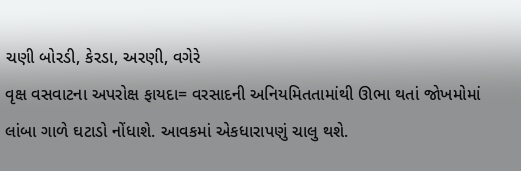ચણી બોરડી, કેરડા, અરણી, વગેરે
વૃક્ષ વસવાટના અપરોક્ષ ફાયદા= વરસાદની અનિયમિતતામાંથી ઊભા થતાં જોખમોમાં લાંબા ગાળે ઘટાડો નોંધાશે. આવકમાં એકધારાપણું ચાલુ થશે.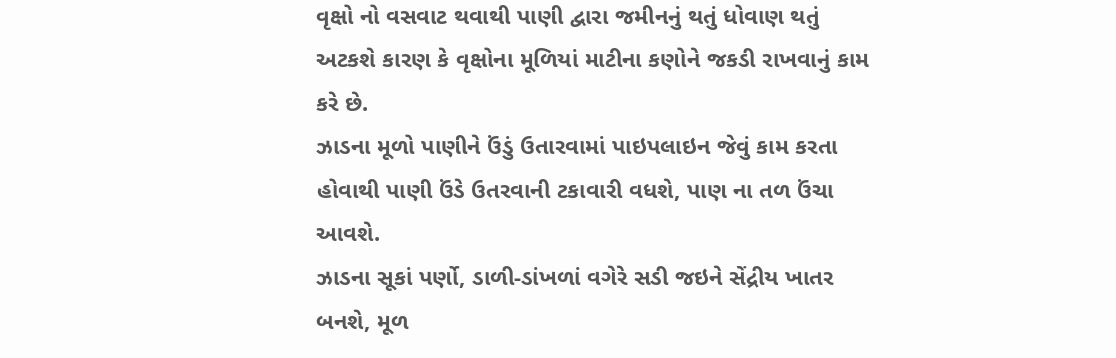વૃક્ષો નો વસવાટ થવાથી પાણી દ્વારા જમીનનું થતું ધોવાણ થતું અટકશે કારણ કે વૃક્ષોના મૂળિયાં માટીના કણોને જકડી રાખવાનું કામ કરે છે.
ઝાડના મૂળો પાણીને ઉંડું ઉતારવામાં પાઇપલાઇન જેવું કામ કરતા હોવાથી પાણી ઉંડે ઉતરવાની ટકાવારી વધશે, પાણ ના તળ ઉંચા આવશે.
ઝાડના સૂકાં પર્ણો, ડાળી-ડાંખળાં વગેરે સડી જઇને સેંદ્રીય ખાતર બનશે, મૂળ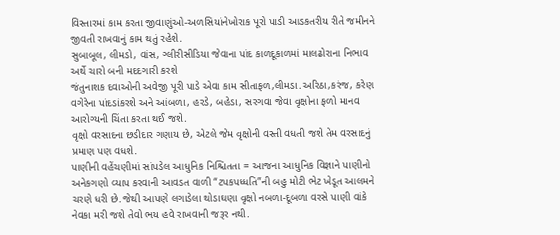વિસ્તારમાં કામ કરતા જીવાણુંઓ-અળસિયાંનેખોરાક પૂરો પાડી આડકતરીય રીતે જમીનને જીવતી રાખવાનું કામ થતું રહેશે.
સુબાબૂલ, લીમડો, વાંસ, ગ્લીરીસીડિયા જેવાના પાંદ કાળદૂકાળમાં માલઢોરાના નિભાવ અર્થે ચારો બની મદદગારી કરશે
જંતુનાશક દવાઓની અવેજી પૂરી પાડે એવા કામ સીતાફળ,લીમડા.અરિઠા,કરંજ, કરેણ વગેરેના પાંદડાંકરશે અને આંબળા, હરડે, બહેડા, સરગવા જેવા વૃક્ષોના ફળો માનવ આરોગ્યની ચિંતા કરતા થઈ જશે.
વૃક્ષો વરસાદના છડીદાર ગણાય છે, એટલે જેમ વૃક્ષોની વસ્તી વધતી જશે તેમ વરસાદનું પ્રમાણ પણ વધશે.
પાણીની વહેંચણીમાં સાંપડેલ આધુનિક નિશ્ચિતતા = આજના આધુનિક વિજ્ઞાને પાણીનો અનેકગણો વ્યાપ કરવાની આવડત વાળી “ટપકપધ્ધતિ”ની બહુ મોટી ભેટ ખેડૂત આલમને ચરણે ધરી છે.જેથી આપણે લગાડેલા થોડાઘણા વૃક્ષો નબળા-દૂબળા વરસે પાણી વાંકે નેવકા મરી જશે તેવો ભય હવે રાખવાની જરૂર નથી.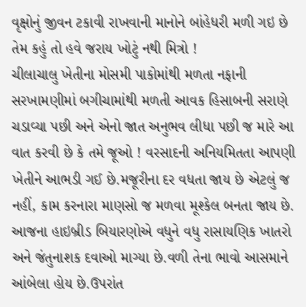વૃક્ષોનું જીવન ટકાવી રાખવાની માનોને બાંહેધરી મળી ગઇ છે તેમ કહું તો હવે જરાય ખોટું નથી મિત્રો !
ચીલાચાલુ ખેતીના મોસમી પાકોમાંથી મળતા નફાની સરખામણીમાં બગીચામાંથી મળતી આવક હિસાબની સરાણે ચડાવ્યા પછી અને એનો જાત અનુભવ લીધા પછી જ મારે આ વાત કરવી છે કે તમે જૂઓ ! વરસાદની અનિયમિતતા આપણી ખેતીને આભડી ગઈ છે.મજૂરીના દર વધતા જાય છે એટલું જ નહીં, કામ કરનારા માણસો જ મળવા મૂશ્કેલ બનતા જાય છે. આજના હાઇબ્રીડ બિયારણોએ વધુને વધુ રાસાયણિક ખાતરો અને જંતુનાશક દવાઓ માગ્યા છે.વળી તેના ભાવો આસમાને આંબેલા હોય છે.ઉપરાંત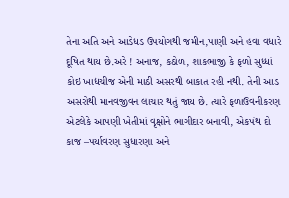તેના અતિ અને આડેધડ ઉપયોગથી જમીન,પાણી અને હવા વધારે દૂષિત થાય છે.અરે ! અનાજ, કઠોળ, શાકભાજી કે ફળો સુધ્ધાં કોઇ ખાદ્યચીજ એની માઠી અસરથી બાકાત રહી નથી. તેની આડ અસરોથી માનવજીવન લાચાર થતું જાય છે. ત્યારે ફળાઉવનીકરણ એટલેકે આપણી ખેતીમાં વૃક્ષોને ભાગીદાર બનાવી, એકપંથ દો કાજ –પર્યાવરણ સુધારણા અને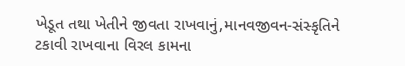ખેડૂત તથા ખેતીને જીવતા રાખવાનું,માનવજીવન-સંસ્કૃતિને ટકાવી રાખવાના વિરલ કામના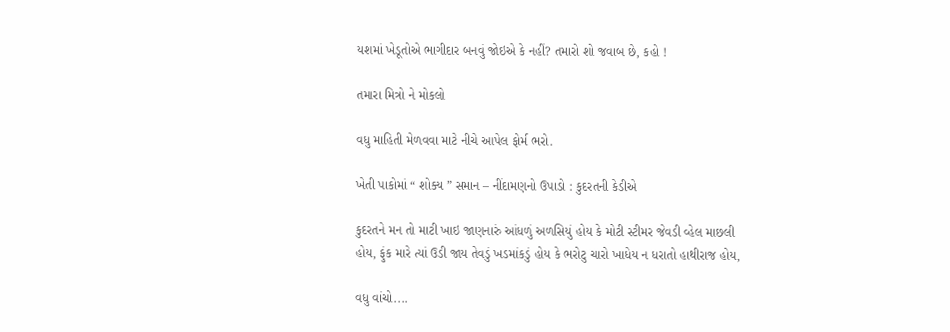યશમાં ખેડૂતોએ ભાગીદાર બનવું જોઇએ કે નહીં? તમારો શો જવાબ છે, કહો !

તમારા મિત્રો ને મોકલો

વધુ માહિતી મેળવવા માટે નીચે આપેલ ફોર્મ ભરો.

ખેતી પાકોમાં “ શોક્ય ” સમાન – નીંદામણનો ઉપાડો : કુદરતની કેડીએ

કુદરતને મન તો માટી ખાઇ જાણનારું આંધળું અળસિયું હોય કે મોટી સ્ટીમર જેવડી વ્હેલ માછલી હોય, ફુંક મારે ત્યાં ઉડી જાય તેવડું ખડમાંકડું હોય કે ભરોટુ ચારો ખાધેય ન ધરાતો હાથીરાજ હોય,

વધુ વાંચો....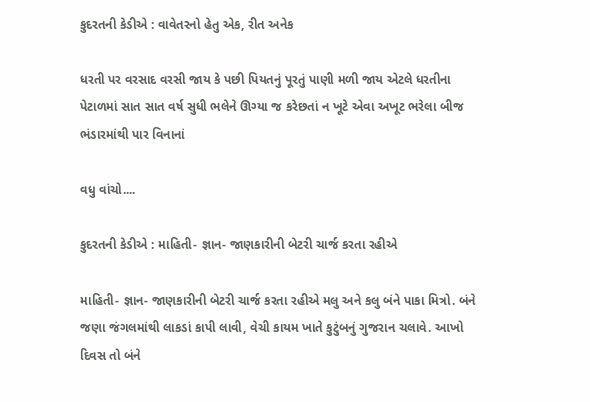કુદરતની કેડીએ : વાવેતરનો હેતુ એક, રીત અનેક

ધરતી પર વરસાદ વરસી જાય કે પછી પિયતનું પૂરતું પાણી મળી જાય એટલે ધરતીના પેટાળમાં સાત સાત વર્ષ સુધી ભલેને ઊગ્યા જ કરેછતાં ન ખૂટે એવા અખૂટ ભરેલા બીજ ભંડારમાંથી પાર વિનાનાં

વધુ વાંચો....

કુદરતની કેડીએ : માહિતી- જ્ઞાન- જાણકારીની બેટરી ચાર્જ કરતા રહીએ

માહિતી- જ્ઞાન- જાણકારીની બેટરી ચાર્જ કરતા રહીએ મલુ અને કલુ બંને પાકા મિત્રો. બંને જણા જંગલમાંથી લાકડાં કાપી લાવી, વેચી કાયમ ખાતે કુટુંબનું ગુજરાન ચલાવે. આખો દિવસ તો બંને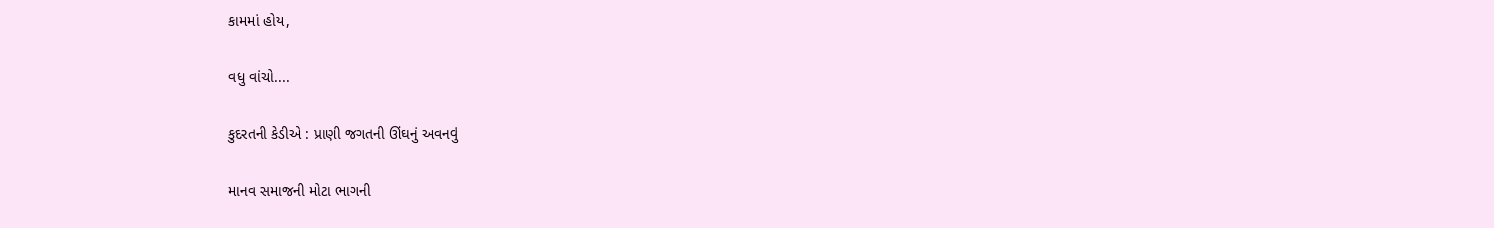કામમાં હોય,

વધુ વાંચો....

કુદરતની કેડીએ : પ્રાણી જગતની ઊંઘનું અવનવું

માનવ સમાજની મોટા ભાગની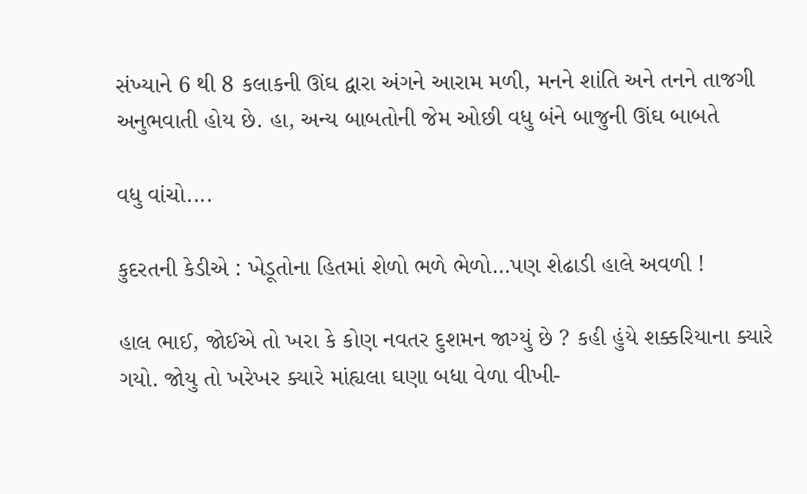સંખ્યાને 6 થી 8 કલાકની ઊંઘ દ્વારા અંગને આરામ મળી, મનને શાંતિ અને તનને તાજગી અનુભવાતી હોય છે. હા, અન્ય બાબતોની જેમ ઓછી વધુ બંને બાજુની ઊંઘ બાબતે

વધુ વાંચો....

કુદરતની કેડીએ : ખેડૂતોના હિતમાં શેળો ભળે ભેળો…પણ શેઢાડી હાલે અવળી !

હાલ ભાઈ, જોઈએ તો ખરા કે કોણ નવતર દુશમન જાગ્યું છે ? કહી હુંયે શક્કરિયાના ક્યારે ગયો. જોયુ તો ખરેખર ક્યારે માંહ્યલા ઘણા બધા વેળા વીખી-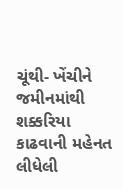ચૂંથી- ખેંચીને જમીનમાંથી શક્કરિયા કાઢવાની મહેનત લીધેલી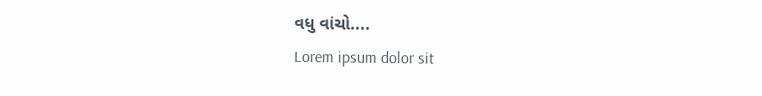વધુ વાંચો....
Lorem ipsum dolor sit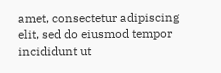amet, consectetur adipiscing elit, sed do eiusmod tempor incididunt ut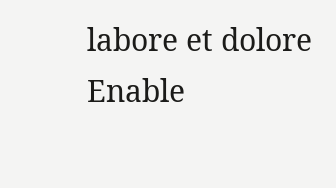labore et dolore
Enable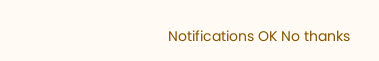Notifications OK No thanks